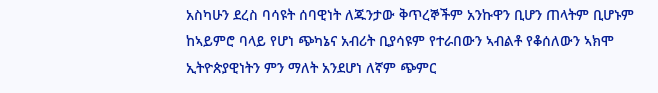አስካሁን ደረስ ባሳዩት ሰባዊነት ለጁንታው ቅጥረኞችም አንኩዋን ቢሆን ጠላትም ቢሆኑም ከኣይምሮ ባላይ የሆነ ጭካኔና አብሪት ቢያሳዩም የተራበውን ኣብልቶ የቆሰለውን ኣክሞ ኢትዮጵያዊነትን ምን ማለት አንደሆነ ለኛም ጭምር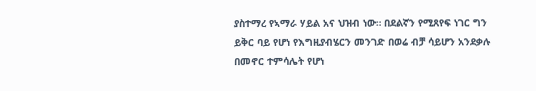ያስተማረ የኣማራ ሃይል አና ህዝብ ነው። በደልኛን የሚጸየፍ ነገር ግን ይቅር ባይ የሆነ የእግዚያብሄርን መንገድ በወሬ ብቻ ሳይሆን አንደቃሉ በመኖር ተምሳሌት የሆነ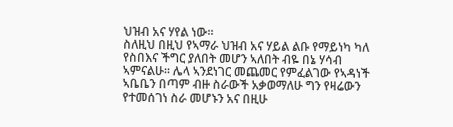ህዝብ አና ሃየል ነው።
ስለዚህ በዚህ የኣማራ ህዝብ አና ሃይል ልቡ የማይነካ ካለ የስበእና ችግር ያለበት መሆን ኣለበት ብዬ በኔ ሃሳብ ኣምናልሁ። ሌላ ኣንደነገር መጨመር የምፈልገው የኣዳነች ኣቤቤን በጣም ብዙ ስራውች አቃወማለሁ ግን የዛሬውን የተመሰገነ ስራ መሆኑን አና በዚሁ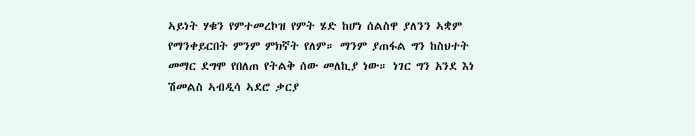ኣይነት ሃቁን የምተመረኮዝ የምት ሄድ ከሆነ ሰልስዋ ያለንን ኣቋም የማንቀይርበት ምንም ምክኛት የለም። ማንም ያጠፋል ግን ከስህተት መማር ደግሞ የበለጠ የትልቅ ሰው መለኪያ ነው። ነገር ግን አንደ እነ ሽመልስ ኣብዲሳ ኣደሮ ቃርያ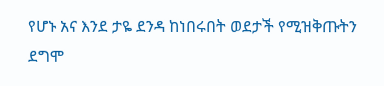የሆኑ አና እንደ ታዬ ደንዳ ከነበሩበት ወደታች የሚዝቅጡትን ደግሞ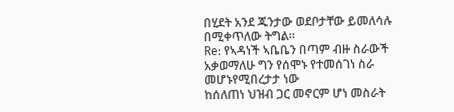በሂደት አንደ ጁንታው ወደቦታቸው ይመለሳሉ በሚቀጥለው ትግል።
Re: የኣዳነች ኣቤቤን በጣም ብዙ ስራውች አቃወማለሁ ግን የሰሞኑ የተመሰገነ ስራ መሆኑየሚበረታታ ነው
ከሰለጠነ ህዝብ ጋር መኖርም ሆነ መስራት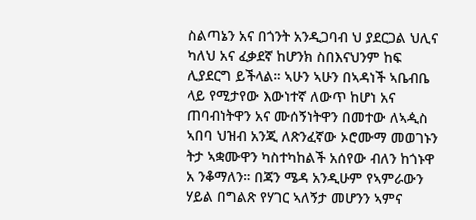ስልጣኔን አና በጎንት አንዲጋባብ ህ ያደርጋል ህሊና ካለህ አና ፈቃደኛ ከሆንክ ስበእናህንም ከፍ ሊያደርግ ይችላል። ኣሁን ኣሁን በኣዳነች ኣቤብቤ ላይ የሚታየው እውነተኛ ለውጥ ከሆነ አና ጠባብነትዋን አና ሙሰኝነትዋን በመተው ለኣዺስ ኣበባ ህዝብ አንጂ ለጽንፈኛው ኦሮሙማ መወገኑን ትታ ኣቋሙዋን ካስተካከልች አሰየው ብለን ከጎኑዋ አ ንቆማለን። በጃን ሜዳ አንዲሁም የኣምራውን ሃይል በግልጽ የሃገር ኣለኝታ መሆንን ኣምና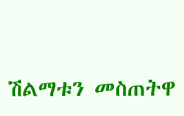ሽልማቱን መስጠትዋ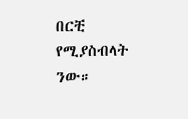በርቺ የሚያስብላት ንው።